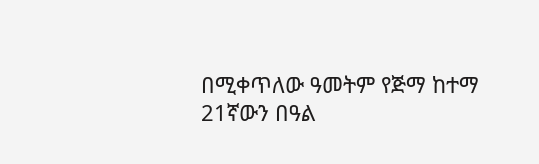በሚቀጥለው ዓመትም የጅማ ከተማ 21ኛውን በዓል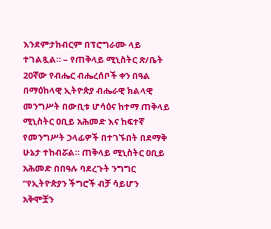እንደምታከብርም በፕሮግራሙ ላይ ተገልጿል። – የጠቅላይ ሚኒስትር ጽ/ቤት
20ኛው የብሔር ብሔረሰቦች ቀን በዓል በማዕከላዊ ኢትዮጵያ ብሔራዊ ክልላዊ መንግሥት በውቢቱ ሆሳዕና ከተማ ጠቅላይ ሚኒስትር ዐቢይ አሕመድ እና ከፍተኛ የመንግሥት ኃላፊዎች በተገኙበት በደማቅ ሁኔታ ተከብሯል። ጠቅላይ ሚኒስትር ዐቢይ አሕመድ በበዓሉ ባደረጉት ንግግር “የኢትዮጵያን ችግሮች ብቻ ሳይሆን አቅሞቿን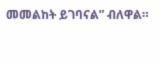መመልከት ይገባናል” ብለዋል።